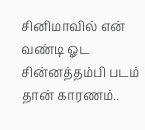சினிமாவில் என் வண்டி ஓட சின்னத்தம்பி படம் தான் காரணம்..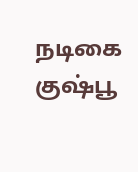நடிகை குஷ்பூ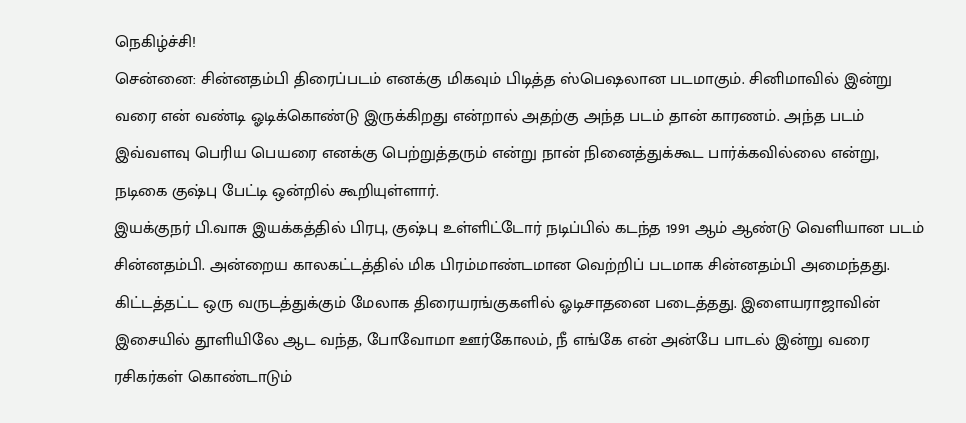நெகிழ்ச்சி!
சென்னை: சின்னதம்பி திரைப்படம் எனக்கு மிகவும் பிடித்த ஸ்பெஷலான படமாகும். சினிமாவில் இன்று வரை என் வண்டி ஓடிக்கொண்டு இருக்கிறது என்றால் அதற்கு அந்த படம் தான் காரணம். அந்த படம் இவ்வளவு பெரிய பெயரை எனக்கு பெற்றுத்தரும் என்று நான் நினைத்துக்கூட பார்க்கவில்லை என்று, நடிகை குஷ்பு பேட்டி ஒன்றில் கூறியுள்ளார்.
இயக்குநர் பி.வாசு இயக்கத்தில் பிரபு, குஷ்பு உள்ளிட்டோர் நடிப்பில் கடந்த 1991 ஆம் ஆண்டு வெளியான படம் சின்னதம்பி. அன்றைய காலகட்டத்தில் மிக பிரம்மாண்டமான வெற்றிப் படமாக சின்னதம்பி அமைந்தது. கிட்டத்தட்ட ஒரு வருடத்துக்கும் மேலாக திரையரங்குகளில் ஓடிசாதனை படைத்தது. இளையராஜாவின் இசையில் தூளியிலே ஆட வந்த, போவோமா ஊர்கோலம், நீ எங்கே என் அன்பே பாடல் இன்று வரை ரசிகர்கள் கொண்டாடும்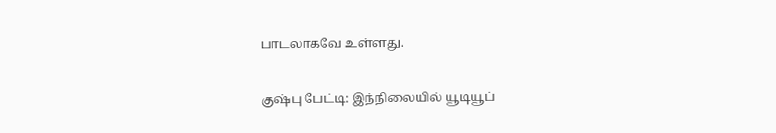பாடலாகவே உள்ளது.

குஷ்பு பேட்டி: இந்நிலையில் யூடியூப்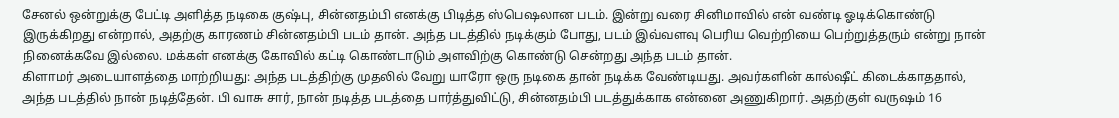சேனல் ஒன்றுக்கு பேட்டி அளித்த நடிகை குஷ்பு, சின்னதம்பி எனக்கு பிடித்த ஸ்பெஷலான படம். இன்று வரை சினிமாவில் என் வண்டி ஓடிக்கொண்டு இருக்கிறது என்றால், அதற்கு காரணம் சின்னதம்பி படம் தான். அந்த படத்தில் நடிக்கும் போது, படம் இவ்வளவு பெரிய வெற்றியை பெற்றுத்தரும் என்று நான் நினைக்கவே இல்லை. மக்கள் எனக்கு கோவில் கட்டி கொண்டாடும் அளவிற்கு கொண்டு சென்றது அந்த படம் தான்.
கிளாமர் அடையாளத்தை மாற்றியது: அந்த படத்திற்கு முதலில் வேறு யாரோ ஒரு நடிகை தான் நடிக்க வேண்டியது. அவர்களின் கால்ஷீட் கிடைக்காததால், அந்த படத்தில் நான் நடித்தேன். பி வாசு சார், நான் நடித்த படத்தை பார்த்துவிட்டு, சின்னதம்பி படத்துக்காக என்னை அணுகிறார். அதற்குள் வருஷம் 16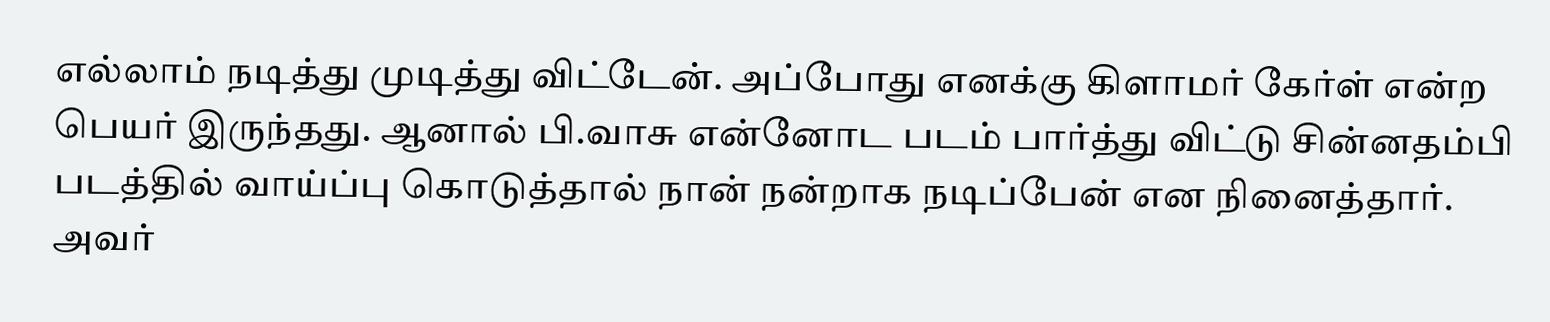எல்லாம் நடித்து முடித்து விட்டேன். அப்போது எனக்கு கிளாமர் கேர்ள் என்ற பெயர் இருந்தது. ஆனால் பி.வாசு என்னோட படம் பார்த்து விட்டு சின்னதம்பி படத்தில் வாய்ப்பு கொடுத்தால் நான் நன்றாக நடிப்பேன் என நினைத்தார். அவர்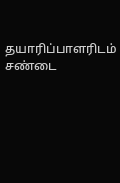தயாரிப்பாளரிடம் சண்டை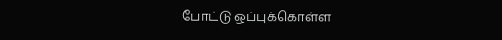போட்டு ஒப்புக்கொள்ள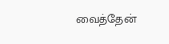வைத்தேன்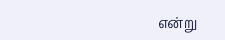என்று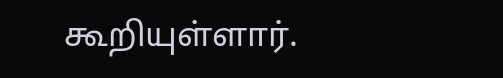கூறியுள்ளார்.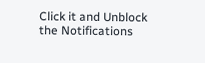Click it and Unblock the Notifications